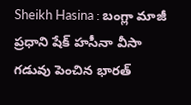Sheikh Hasina : బంగ్లా మాజీ ప్రధాని షేక్ హసీనా వీసా గడువు పెంచిన భారత్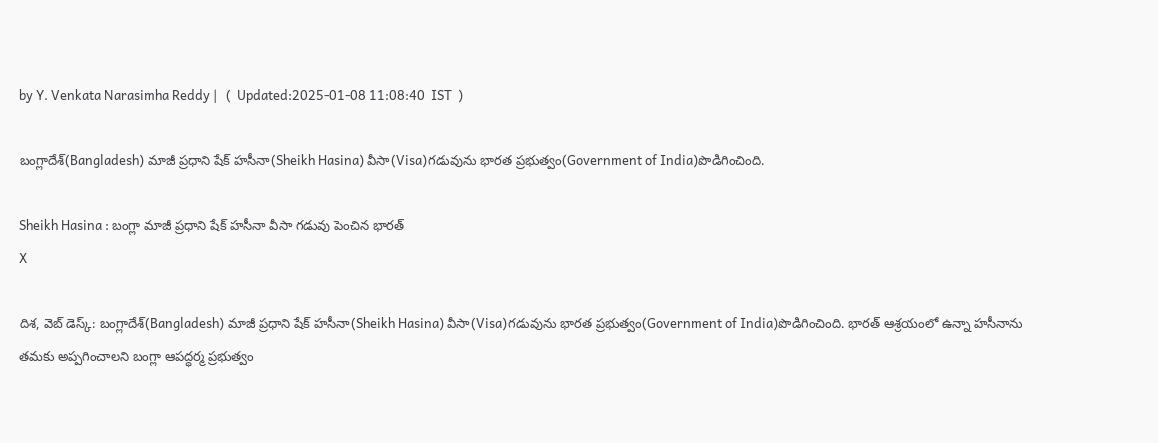by Y. Venkata Narasimha Reddy |   (  Updated:2025-01-08 11:08:40  IST  )

బంగ్లాదేశ్(Bangladesh) మాజీ ప్రధాని షేక్ హసీనా(Sheikh Hasina) వీసా(Visa)గడువును భారత ప్రభుత్వం(Government of India)పొడిగించింది.

Sheikh Hasina : బంగ్లా మాజీ ప్రధాని షేక్ హసీనా వీసా గడువు పెంచిన భారత్
X

దిశ, వెబ్ డెస్క్: బంగ్లాదేశ్(Bangladesh) మాజీ ప్రధాని షేక్ హసీనా(Sheikh Hasina) వీసా(Visa)గడువును భారత ప్రభుత్వం(Government of India)పొడిగించింది. భారత్ ఆశ్రయంలో ఉన్నా హసీనాను తమకు అప్పగించాలని బంగ్లా ఆపద్ధర్మ ప్రభుత్వం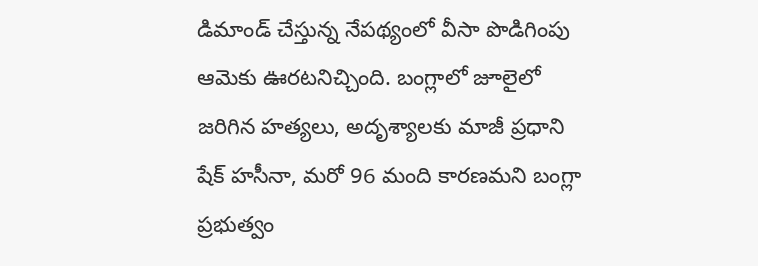డిమాండ్ చేస్తున్న నేపథ్యంలో వీసా పొడిగింపు ఆమెకు ఊరటనిచ్చింది. బంగ్లాలో జూలైలో జరిగిన హత్యలు, అదృశ్యాలకు మాజీ ప్రధాని షేక్ హసీనా, మరో 96 మంది కారణమని బంగ్లా ప్రభుత్వం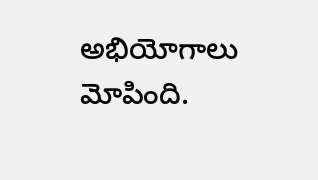అభియోగాలు మోపింది.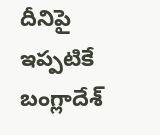దీనిపై ఇప్పటికే బంగ్లాదేశ్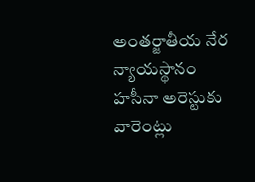అంతర్జాతీయ నేర న్యాయస్థానం హసీనా అరెస్టుకు వారెంట్లు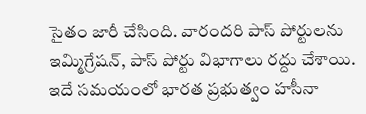సైతం జారీ చేసింది. వారందరి పాస్ పోర్టులను ఇమ్మిగ్రేషన్, పాస్ పోర్టు విభాగాలు రద్దు చేశాయి. ఇదే సమయంలో భారత ప్రభుత్వం హసీనా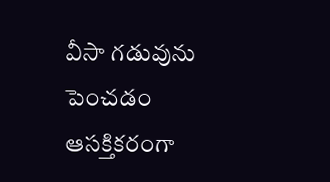వీసా గడువును పెంచడం ఆసక్తికరంగా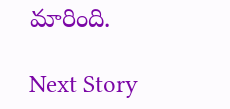మారింది.

Next Story